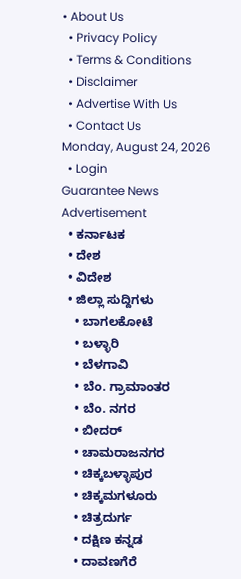• About Us
  • Privacy Policy
  • Terms & Conditions
  • Disclaimer
  • Advertise With Us
  • Contact Us
Monday, August 24, 2026
  • Login
Guarantee News
Advertisement
  • ಕರ್ನಾಟಕ
  • ದೇಶ
  • ವಿದೇಶ
  • ಜಿಲ್ಲಾ ಸುದ್ದಿಗಳು
    • ಬಾಗಲಕೋಟೆ
    • ಬಳ್ಳಾರಿ
    • ಬೆಳಗಾವಿ
    • ಬೆಂ. ಗ್ರಾಮಾಂತರ
    • ಬೆಂ. ನಗರ
    • ಬೀದರ್
    • ಚಾಮರಾಜನಗರ
    • ಚಿಕ್ಕಬಳ್ಳಾಪುರ
    • ಚಿಕ್ಕಮಗಳೂರು
    • ಚಿತ್ರದುರ್ಗ
    • ದಕ್ಷಿಣ ಕನ್ನಡ
    • ದಾವಣಗೆರೆ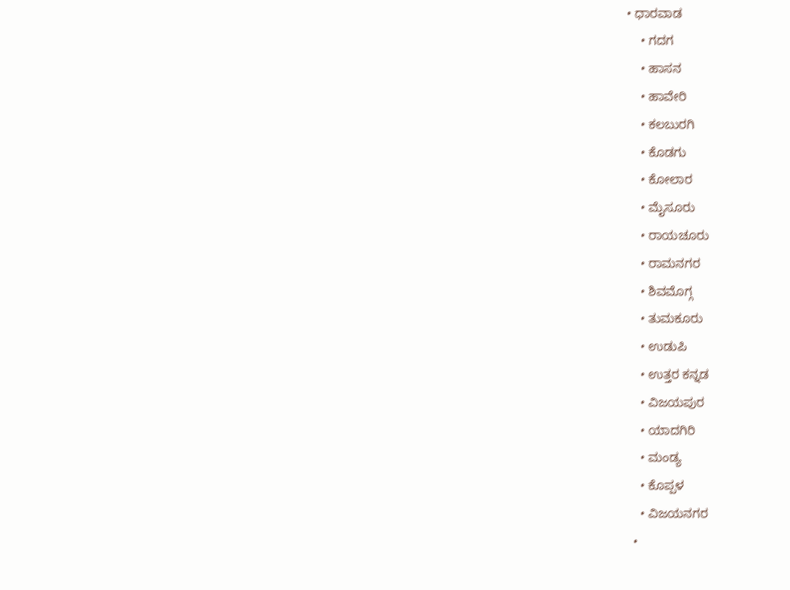• ಧಾರವಾಡ
    • ಗದಗ
    • ಹಾಸನ
    • ಹಾವೇರಿ
    • ಕಲಬುರಗಿ
    • ಕೊಡಗು
    • ಕೋಲಾರ
    • ಮೈಸೂರು
    • ರಾಯಚೂರು
    • ರಾಮನಗರ
    • ಶಿವಮೊಗ್ಗ
    • ತುಮಕೂರು
    • ಉಡುಪಿ
    • ಉತ್ತರ ಕನ್ನಡ
    • ವಿಜಯಪುರ
    • ಯಾದಗಿರಿ
    • ಮಂಡ್ಯ
    • ಕೊಪ್ಪಳ
    • ವಿಜಯನಗರ
  •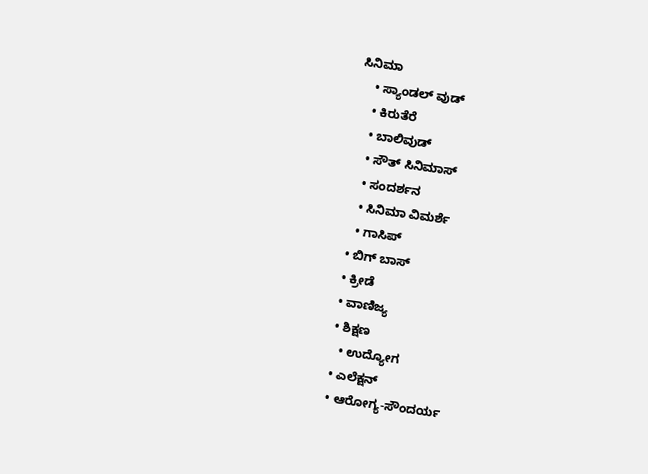ಸಿನಿಮಾ
    • ಸ್ಯಾಂಡಲ್ ವುಡ್
    • ಕಿರುತೆರೆ
    • ಬಾಲಿವುಡ್
    • ಸೌತ್ ಸಿನಿಮಾಸ್
    • ಸಂದರ್ಶನ
    • ಸಿನಿಮಾ ವಿಮರ್ಶೆ
    • ಗಾಸಿಪ್
  • ಬಿಗ್ ಬಾಸ್
  • ಕ್ರೀಡೆ
  • ವಾಣಿಜ್ಯ
  • ಶಿಕ್ಷಣ
    • ಉದ್ಯೋಗ
  • ಎಲೆಕ್ಷನ್
  • ಆರೋಗ್ಯ-ಸೌಂದರ್ಯ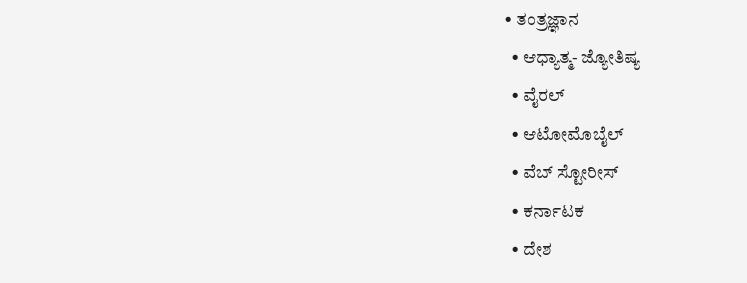• ತಂತ್ರಜ್ಞಾನ
  • ಆಧ್ಯಾತ್ಮ- ಜ್ಯೋತಿಷ್ಯ
  • ವೈರಲ್
  • ಆಟೋಮೊಬೈಲ್
  • ವೆಬ್ ಸ್ಟೋರೀಸ್
  • ಕರ್ನಾಟಕ
  • ದೇಶ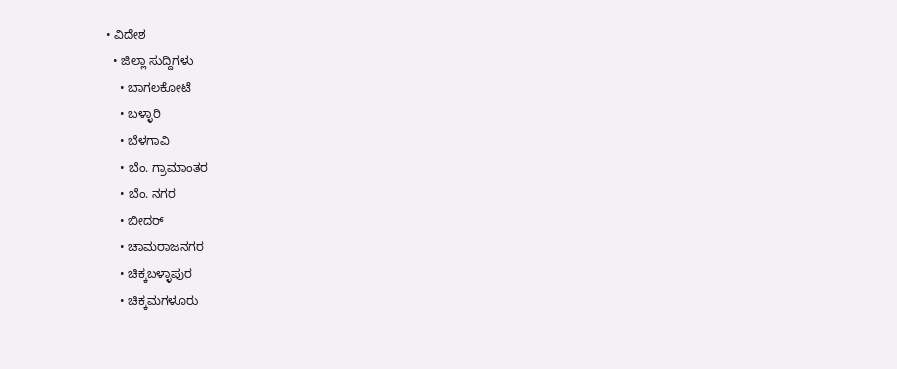• ವಿದೇಶ
  • ಜಿಲ್ಲಾ ಸುದ್ದಿಗಳು
    • ಬಾಗಲಕೋಟೆ
    • ಬಳ್ಳಾರಿ
    • ಬೆಳಗಾವಿ
    • ಬೆಂ. ಗ್ರಾಮಾಂತರ
    • ಬೆಂ. ನಗರ
    • ಬೀದರ್
    • ಚಾಮರಾಜನಗರ
    • ಚಿಕ್ಕಬಳ್ಳಾಪುರ
    • ಚಿಕ್ಕಮಗಳೂರು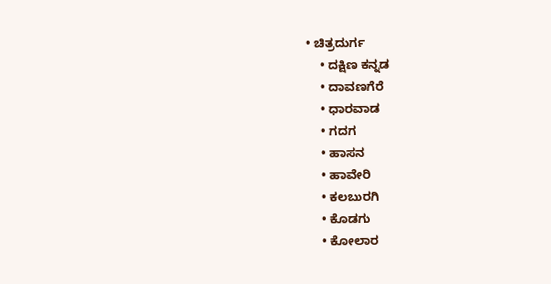• ಚಿತ್ರದುರ್ಗ
    • ದಕ್ಷಿಣ ಕನ್ನಡ
    • ದಾವಣಗೆರೆ
    • ಧಾರವಾಡ
    • ಗದಗ
    • ಹಾಸನ
    • ಹಾವೇರಿ
    • ಕಲಬುರಗಿ
    • ಕೊಡಗು
    • ಕೋಲಾರ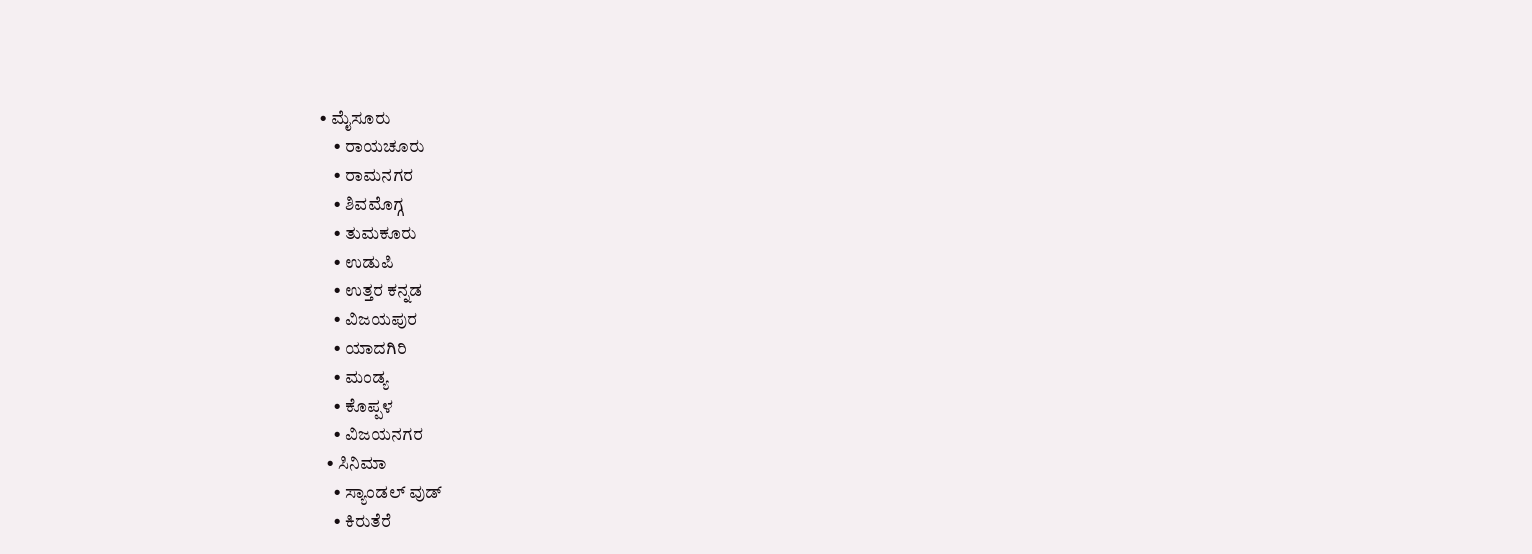• ಮೈಸೂರು
    • ರಾಯಚೂರು
    • ರಾಮನಗರ
    • ಶಿವಮೊಗ್ಗ
    • ತುಮಕೂರು
    • ಉಡುಪಿ
    • ಉತ್ತರ ಕನ್ನಡ
    • ವಿಜಯಪುರ
    • ಯಾದಗಿರಿ
    • ಮಂಡ್ಯ
    • ಕೊಪ್ಪಳ
    • ವಿಜಯನಗರ
  • ಸಿನಿಮಾ
    • ಸ್ಯಾಂಡಲ್ ವುಡ್
    • ಕಿರುತೆರೆ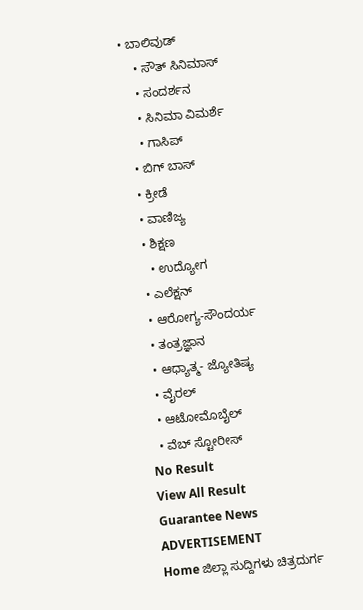• ಬಾಲಿವುಡ್
    • ಸೌತ್ ಸಿನಿಮಾಸ್
    • ಸಂದರ್ಶನ
    • ಸಿನಿಮಾ ವಿಮರ್ಶೆ
    • ಗಾಸಿಪ್
  • ಬಿಗ್ ಬಾಸ್
  • ಕ್ರೀಡೆ
  • ವಾಣಿಜ್ಯ
  • ಶಿಕ್ಷಣ
    • ಉದ್ಯೋಗ
  • ಎಲೆಕ್ಷನ್
  • ಆರೋಗ್ಯ-ಸೌಂದರ್ಯ
  • ತಂತ್ರಜ್ಞಾನ
  • ಆಧ್ಯಾತ್ಮ- ಜ್ಯೋತಿಷ್ಯ
  • ವೈರಲ್
  • ಆಟೋಮೊಬೈಲ್
  • ವೆಬ್ ಸ್ಟೋರೀಸ್
No Result
View All Result
Guarantee News
ADVERTISEMENT
Home ಜಿಲ್ಲಾ ಸುದ್ದಿಗಳು ಚಿತ್ರದುರ್ಗ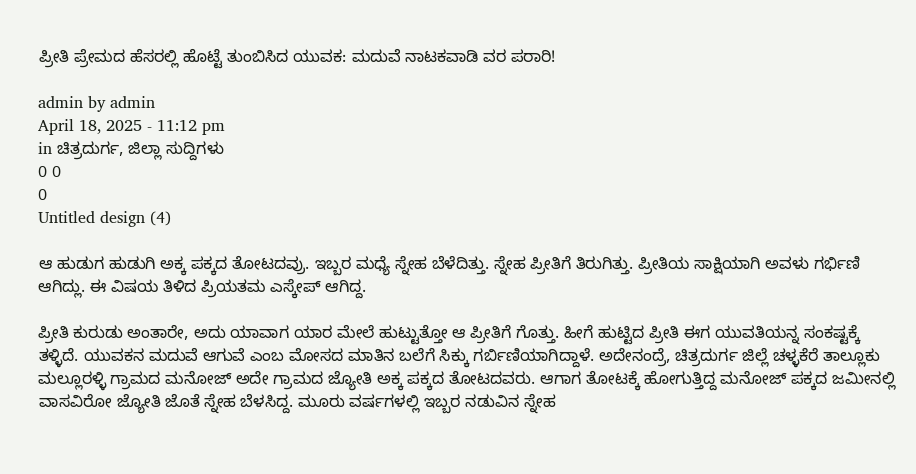ಪ್ರೀತಿ ಪ್ರೇಮದ ಹೆಸರಲ್ಲಿ ಹೊಟ್ಟೆ ತುಂಬಿಸಿದ ಯುವಕ: ಮದುವೆ ನಾಟಕವಾಡಿ ವರ ಪರಾರಿ!

admin by admin
April 18, 2025 - 11:12 pm
in ಚಿತ್ರದುರ್ಗ, ಜಿಲ್ಲಾ ಸುದ್ದಿಗಳು
0 0
0
Untitled design (4)

ಆ ಹುಡುಗ ಹುಡುಗಿ ಅಕ್ಕ ಪಕ್ಕದ ತೋಟದವ್ರು. ಇಬ್ಬರ ಮಧ್ಯೆ ಸ್ನೇಹ ಬೆಳೆದಿತ್ತು. ಸ್ನೇಹ ಪ್ರೀತಿಗೆ ತಿರುಗಿತ್ತು. ಪ್ರೀತಿಯ ಸಾಕ್ಷಿಯಾಗಿ ಅವಳು ಗರ್ಭಿಣಿ ಆಗಿದ್ಲು. ಈ ವಿಷಯ ತಿಳಿದ ಪ್ರಿಯತಮ ಎಸ್ಕೇಪ್‌ ಆಗಿದ್ದ.

ಪ್ರೀತಿ ಕುರುಡು ಅಂತಾರೇ, ಅದು ಯಾವಾಗ ಯಾರ ಮೇಲೆ ಹುಟ್ಟುತ್ತೋ ಆ ಪ್ರೀತಿಗೆ ಗೊತ್ತು. ಹೀಗೆ ಹುಟ್ಟಿದ ಪ್ರೀತಿ ಈಗ ಯುವತಿಯನ್ನ ಸಂಕಷ್ಟಕ್ಕೆ ತಳ್ಳಿದೆ. ಯುವಕನ ಮದುವೆ ಆಗುವೆ ಎಂಬ ಮೋಸದ ಮಾತಿನ ಬಲೆಗೆ ಸಿಕ್ಕು ಗರ್ಬಿಣಿಯಾಗಿದ್ದಾಳೆ. ಅದೇನಂದ್ರೆ, ಚಿತ್ರದುರ್ಗ ಜಿಲ್ಲೆ ಚಳ್ಳಕೆರೆ ತಾಲ್ಲೂಕು ಮಲ್ಲೂರಳ್ಳಿ ಗ್ರಾಮದ ಮನೋಜ್ ಅದೇ ಗ್ರಾಮದ ಜ್ಯೋತಿ ಅಕ್ಕ ಪಕ್ಕದ ತೋಟದವರು. ಆಗಾಗ ತೋಟಕ್ಕೆ ಹೋಗುತ್ತಿದ್ದ ಮನೋಜ್ ಪಕ್ಕದ ಜಮೀನಲ್ಲಿ ವಾಸವಿರೋ ಜ್ಯೋತಿ ಜೊತೆ ಸ್ನೇಹ ಬೆಳಸಿದ್ದ. ಮೂರು ವರ್ಷಗಳಲ್ಲಿ ಇಬ್ಬರ ನಡುವಿನ ಸ್ನೇಹ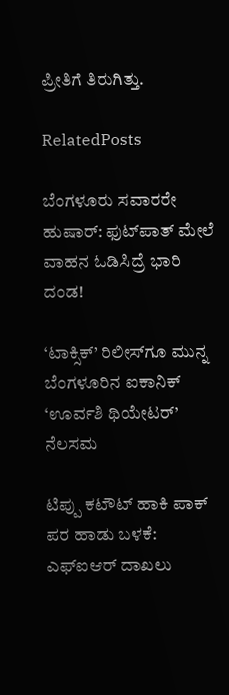ಪ್ರೀತಿಗೆ ತಿರುಗಿತ್ತು.

RelatedPosts

ಬೆಂಗಳೂರು ಸವಾರರೇ ಹುಷಾರ್: ಫುಟ್‌ಪಾತ್ ಮೇಲೆ ವಾಹನ ಓಡಿಸಿದ್ರೆ ಭಾರಿ ದಂಡ!

‘ಟಾಕ್ಸಿಕ್’ ರಿಲೀಸ್‌ಗೂ ಮುನ್ನ ಬೆಂಗಳೂರಿನ ಐಕಾನಿಕ್ ‘ಊರ್ವಶಿ ಥಿಯೇಟರ್’ ನೆಲಸಮ

ಟಿಪ್ಪು ಕಟೌಟ್ ಹಾಕಿ ಪಾಕ್‌ ಪರ ಹಾಡು ಬಳಕೆ: ಎಫ್‌ಐಆರ್ ದಾಖಲು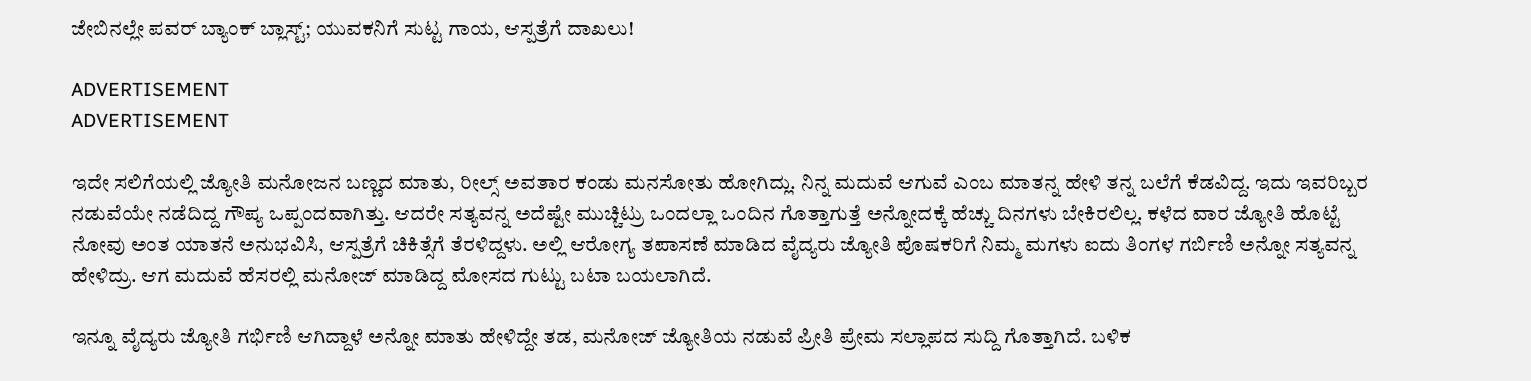ಜೇಬಿನಲ್ಲೇ ಪವರ್ ಬ್ಯಾಂಕ್ ಬ್ಲಾಸ್ಟ್; ಯುವಕನಿಗೆ ಸುಟ್ಟ ಗಾಯ, ಆಸ್ಪತ್ರೆಗೆ ದಾಖಲು!

ADVERTISEMENT
ADVERTISEMENT

ಇದೇ ಸಲಿಗೆಯಲ್ಲಿ ಜ್ಯೋತಿ ಮನೋಜನ ಬಣ್ಣದ ಮಾತು, ರೀಲ್ಸ್ ಅವತಾರ ಕಂಡು ಮನಸೋತು ಹೋಗಿದ್ಲು. ನಿನ್ನ ಮದುವೆ ಆಗುವೆ ಎಂಬ ಮಾತನ್ನ ಹೇಳಿ ತನ್ನ ಬಲೆಗೆ ಕೆಡವಿದ್ದ. ಇದು ಇವರಿಬ್ಬರ ನಡುವೆಯೇ ನಡೆದಿದ್ದ ಗೌಪ್ಯ ಒಪ್ಪಂದವಾಗಿತ್ತು. ಆದರೇ ಸತ್ಯವನ್ನ ಅದೆಷ್ಟೇ ಮುಚ್ಚಿಟ್ರು ಒಂದಲ್ಲಾ ಒಂದಿನ ಗೊತ್ತಾಗುತ್ತೆ ಅನ್ನೋದಕ್ಕೆ ಹೆಚ್ಚು ದಿನಗಳು ಬೇಕಿರಲಿಲ್ಲ. ಕಳೆದ ವಾರ ಜ್ಯೋತಿ ಹೊಟ್ಟೆ ನೋವು ಅಂತ ಯಾತನೆ ಅನುಭವಿಸಿ, ಆಸ್ಪತ್ರೆಗೆ ಚಿಕಿತ್ಸೆಗೆ ತೆರಳಿದ್ದಳು. ಅಲ್ಲಿ ಆರೋಗ್ಯ ತಪಾಸಣೆ ಮಾಡಿದ ವೈದ್ಯರು ಜ್ಯೋತಿ ಪೊಷಕರಿಗೆ ನಿಮ್ಮ ಮಗಳು ಐದು ತಿಂಗಳ ಗರ್ಬಿಣಿ ಅನ್ನೋ ಸತ್ಯವನ್ನ ಹೇಳಿದ್ರು. ಆಗ ಮದುವೆ ಹೆಸರಲ್ಲಿ ಮನೋಜ್ ಮಾಡಿದ್ದ ಮೋಸದ ಗುಟ್ಟು ಬಟಾ ಬಯಲಾಗಿದೆ.

ಇನ್ನೂ ವೈದ್ಯರು ಜ್ಯೋತಿ ಗರ್ಭಿಣಿ ಆಗಿದ್ದಾಳೆ ಅನ್ನೋ ಮಾತು ಹೇಳಿದ್ದೇ ತಡ, ಮನೋಜ್ ಜ್ಯೋತಿಯ ನಡುವೆ ಪ್ರೀತಿ ಪ್ರೇಮ ಸಲ್ಲಾಪದ ಸುದ್ದಿ ಗೊತ್ತಾಗಿದೆ. ಬಳಿಕ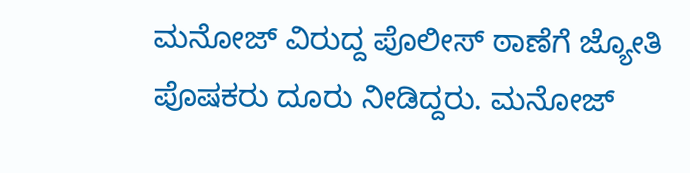ಮನೋಜ್ ವಿರುದ್ದ ಪೊಲೀಸ್ ಠಾಣೆಗೆ ಜ್ಯೋತಿ ಪೊಷಕರು ದೂರು ನೀಡಿದ್ದರು. ಮನೋಜ್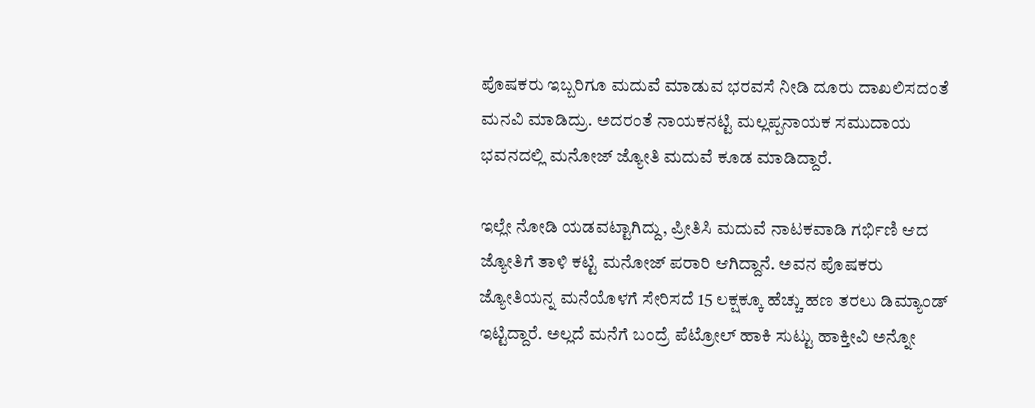ಪೊಷಕರು ಇಬ್ಬರಿಗೂ ಮದುವೆ ಮಾಡುವ ಭರವಸೆ ನೀಡಿ ದೂರು ದಾಖಲಿಸದಂತೆ ಮನವಿ ಮಾಡಿದ್ರು. ಅದರಂತೆ ನಾಯಕನಟ್ಟಿ ಮಲ್ಲಪ್ಪನಾಯಕ ಸಮುದಾಯ ಭವನದಲ್ಲಿ ಮನೋಜ್ ಜ್ಯೋತಿ ಮದುವೆ ಕೂಡ ಮಾಡಿದ್ದಾರೆ.

ಇಲ್ಲೇ ನೋಡಿ ಯಡವಟ್ಟಾಗಿದ್ದು, ಪ್ರೀತಿಸಿ ಮದುವೆ ನಾಟಕವಾಡಿ ಗರ್ಭಿಣಿ ಆದ ಜ್ಯೋತಿಗೆ ತಾಳಿ ಕಟ್ಟಿ ಮನೋಜ್ ಪರಾರಿ ಆಗಿದ್ದಾನೆ. ಅವನ ಪೊಷಕರು ಜ್ಯೋತಿಯನ್ನ ಮನೆಯೊಳಗೆ ಸೇರಿಸದೆ 15 ಲಕ್ಷಕ್ಕೂ ಹೆಚ್ಚು ಹಣ ತರಲು ಡಿಮ್ಯಾಂಡ್ ಇಟ್ಟಿದ್ದಾರೆ. ಅಲ್ಲದೆ ಮನೆಗೆ ಬಂದ್ರೆ ಪೆಟ್ರೋಲ್ ಹಾಕಿ ಸುಟ್ಟು ಹಾಕ್ತೀವಿ ಅನ್ನೋ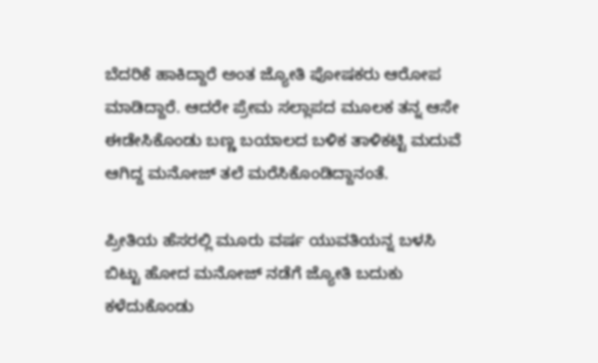ಬೆದರಿಕೆ ಹಾಕಿದ್ದಾರೆ ಅಂತ ಜ್ಯೋತಿ ಪೋಷಕರು ಆರೋಪ ಮಾಡಿದ್ದಾರೆ. ಆದರೇ ಪ್ರೇಮ ಸಲ್ಲಾಪದ ಮೂಲಕ ತನ್ನ ಆಸೇ ಈಡೇಸಿಕೊಂಡು ಬಣ್ಣ ಬಯಾಲದ ಬಳಿಕ ತಾಳಿಕಟ್ಟಿ ಮದುವೆ ಆಗಿದ್ದ ಮನೋಜ್ ತಲೆ ಮರೆಸಿಕೊಂಡಿದ್ದಾನಂತೆ.

ಪ್ರೀತಿಯ ಹೆಸರಲ್ಲಿ ಮೂರು ವರ್ಷ ಯುವತಿಯನ್ನ ಬಳಸಿ ಬಿಟ್ಟು ಹೋದ ಮನೋಜ್ ನಡೆಗೆ ಜ್ಯೋತಿ ಬದುಕು ಕಳೆದುಕೊಂಡು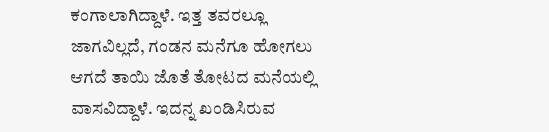ಕಂಗಾಲಾಗಿದ್ದಾಳೆ. ಇತ್ತ ತವರಲ್ಲೂ ಜಾಗವಿಲ್ಲದೆ, ಗಂಡನ ಮನೆಗೂ ಹೋಗಲು ಆಗದೆ ತಾಯಿ ಜೊತೆ ತೋಟದ ಮನೆಯಲ್ಲಿ ವಾಸವಿದ್ದಾಳೆ. ಇದನ್ನ ಖಂಡಿಸಿರುವ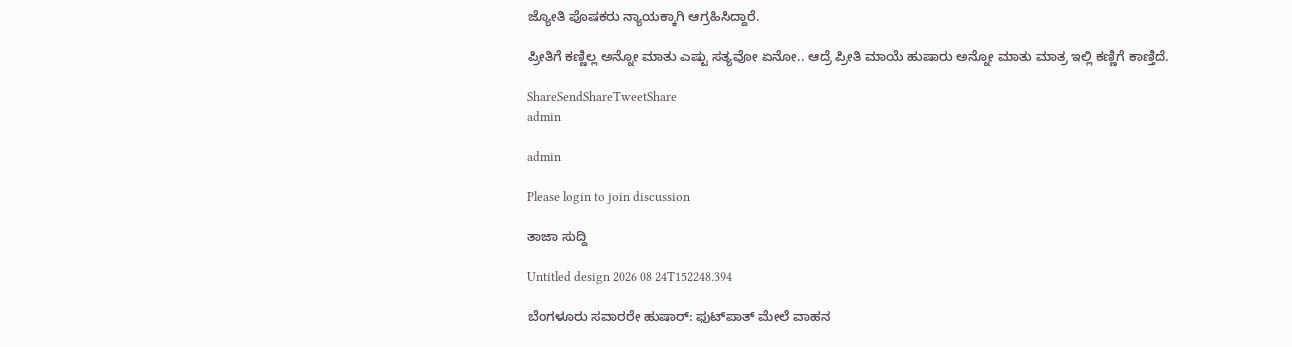ಜ್ಯೋತಿ ಪೊಷಕರು ನ್ಯಾಯಕ್ಕಾಗಿ ಆಗ್ರಹಿಸಿದ್ದಾರೆ.

ಪ್ರೀತಿಗೆ ಕಣ್ಣಿಲ್ಲ ಅನ್ನೋ ಮಾತು ಎಷ್ಟು ಸತ್ಯವೋ ಏನೋ.. ಆದ್ರೆ ಪ್ರೀತಿ ಮಾಯೆ ಹುಷಾರು ಅನ್ನೋ ಮಾತು ಮಾತ್ರ ಇಲ್ಲಿ ಕಣ್ಣಿಗೆ ಕಾಣ್ತಿದೆ.

ShareSendShareTweetShare
admin

admin

Please login to join discussion

ತಾಜಾ ಸುದ್ದಿ

Untitled design 2026 08 24T152248.394

ಬೆಂಗಳೂರು ಸವಾರರೇ ಹುಷಾರ್: ಫುಟ್‌ಪಾತ್ ಮೇಲೆ ವಾಹನ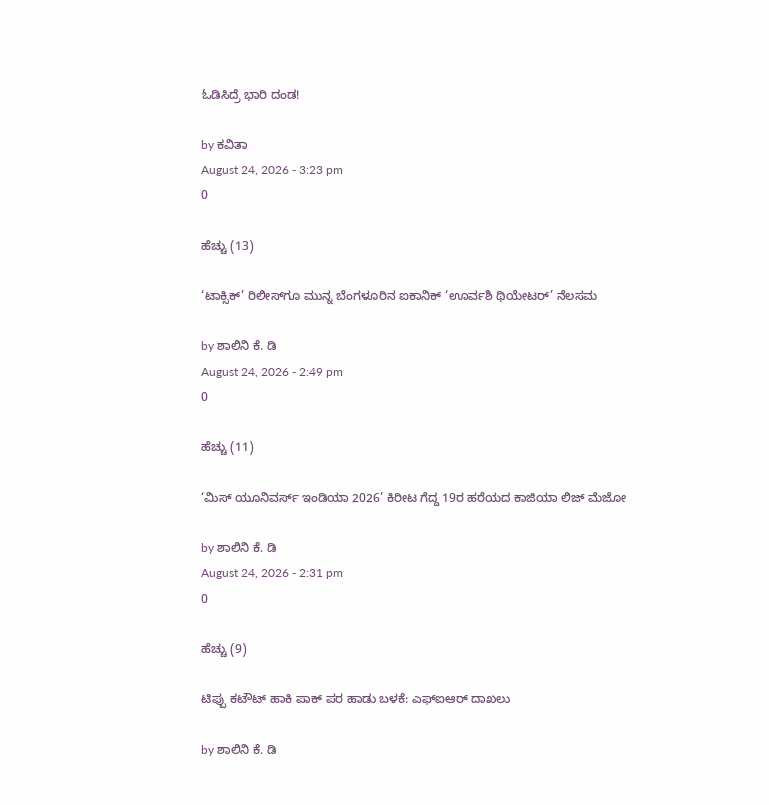ಓಡಿಸಿದ್ರೆ ಭಾರಿ ದಂಡ!

by ಕವಿತಾ
August 24, 2026 - 3:23 pm
0

ಹೆಚ್ಚು (13)

‘ಟಾಕ್ಸಿಕ್’ ರಿಲೀಸ್‌ಗೂ ಮುನ್ನ ಬೆಂಗಳೂರಿನ ಐಕಾನಿಕ್ ‘ಊರ್ವಶಿ ಥಿಯೇಟರ್’ ನೆಲಸಮ

by ಶಾಲಿನಿ ಕೆ. ಡಿ
August 24, 2026 - 2:49 pm
0

ಹೆಚ್ಚು (11)

‘ಮಿಸ್ ಯೂನಿವರ್ಸ್ ಇಂಡಿಯಾ 2026’ ಕಿರೀಟ ಗೆದ್ದ 19ರ ಹರೆಯದ ಕಾಜಿಯಾ ಲಿಜ್ ಮೆಜೋ

by ಶಾಲಿನಿ ಕೆ. ಡಿ
August 24, 2026 - 2:31 pm
0

ಹೆಚ್ಚು (9)

ಟಿಪ್ಪು ಕಟೌಟ್ ಹಾಕಿ ಪಾಕ್‌ ಪರ ಹಾಡು ಬಳಕೆ: ಎಫ್‌ಐಆರ್ ದಾಖಲು

by ಶಾಲಿನಿ ಕೆ. ಡಿ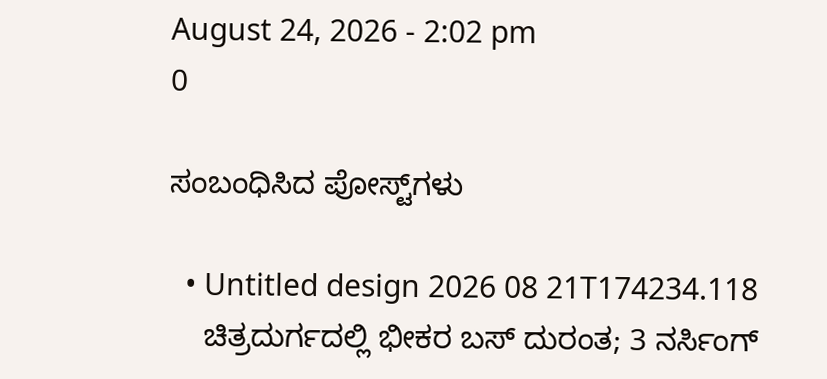August 24, 2026 - 2:02 pm
0

ಸಂಬಂಧಿಸಿದ ಪೋಸ್ಟ್‌ಗಳು

  • Untitled design 2026 08 21T174234.118
    ಚಿತ್ರದುರ್ಗದಲ್ಲಿ ಭೀಕರ ಬಸ್ ದುರಂತ; 3 ನರ್ಸಿಂಗ್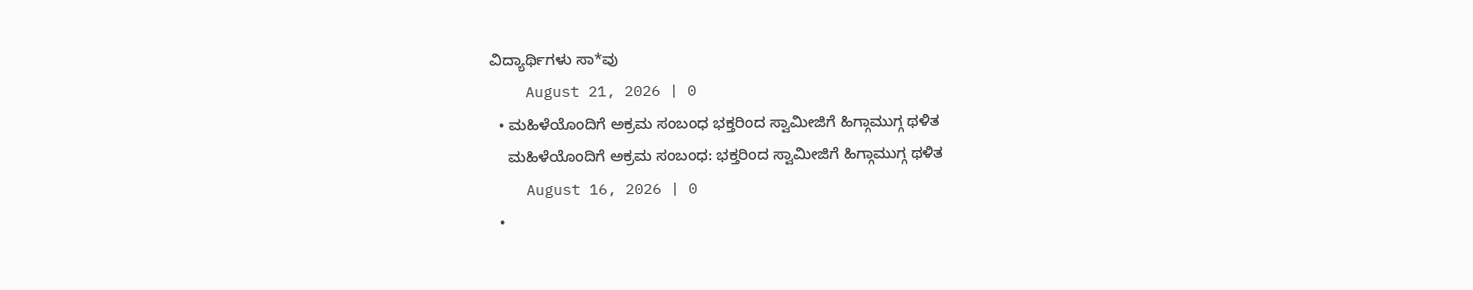ವಿದ್ಯಾರ್ಥಿಗಳು ಸಾ*ವು
    August 21, 2026 | 0
  • ಮಹಿಳೆಯೊಂದಿಗೆ ಅಕ್ರಮ ಸಂಬಂಧ ಭಕ್ತರಿಂದ ಸ್ವಾಮೀಜಿಗೆ ಹಿಗ್ಗಾಮುಗ್ಗ ಥಳಿತ
    ಮಹಿಳೆಯೊಂದಿಗೆ ಅಕ್ರಮ ಸಂಬಂಧ: ಭಕ್ತರಿಂದ ಸ್ವಾಮೀಜಿಗೆ ಹಿಗ್ಗಾಮುಗ್ಗ ಥಳಿತ
    August 16, 2026 | 0
  •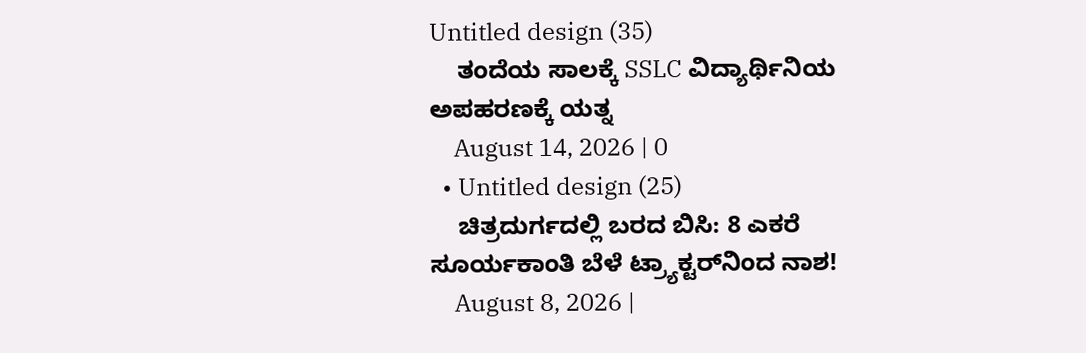Untitled design (35)
    ತಂದೆಯ ಸಾಲಕ್ಕೆ SSLC ವಿದ್ಯಾರ್ಥಿನಿಯ ಅಪಹರಣಕ್ಕೆ ಯತ್ನ
    August 14, 2026 | 0
  • Untitled design (25)
    ಚಿತ್ರದುರ್ಗದಲ್ಲಿ ಬರದ ಬಿಸಿ: 8 ಎಕರೆ ಸೂರ್ಯಕಾಂತಿ ಬೆಳೆ ಟ್ರ್ಯಾಕ್ಟರ್‌ನಿಂದ ನಾಶ!
    August 8, 2026 |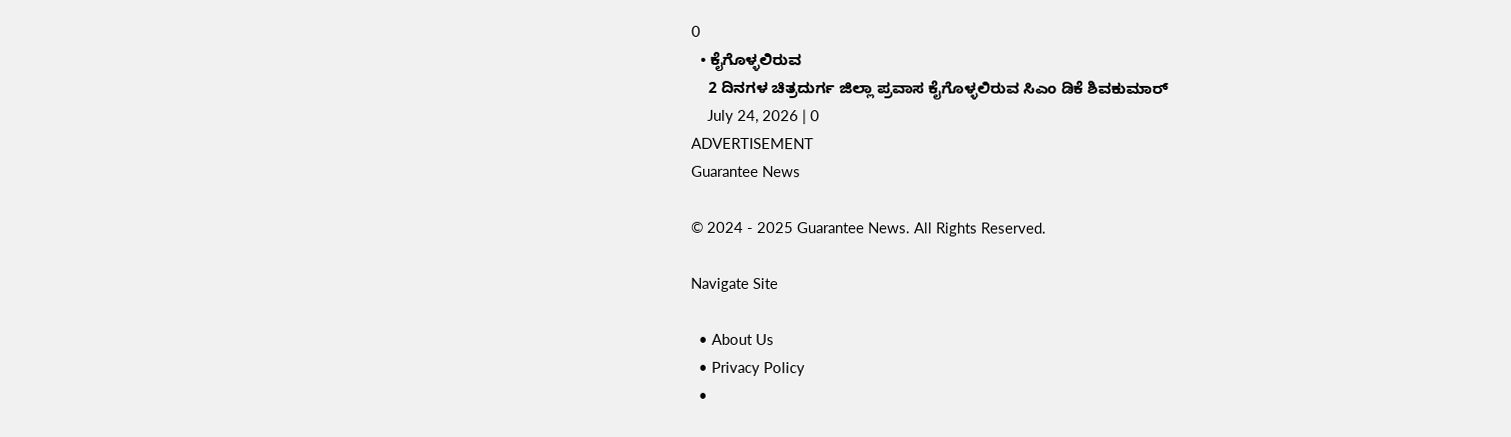0
  • ಕೈಗೊಳ್ಳಲಿರುವ
    2 ದಿನಗಳ ಚಿತ್ರದುರ್ಗ ಜಿಲ್ಲಾ ಪ್ರವಾಸ ಕೈಗೊಳ್ಳಲಿರುವ ಸಿಎಂ ಡಿಕೆ ಶಿವಕುಮಾರ್
    July 24, 2026 | 0
ADVERTISEMENT
Guarantee News

© 2024 - 2025 Guarantee News. All Rights Reserved.

Navigate Site

  • About Us
  • Privacy Policy
  •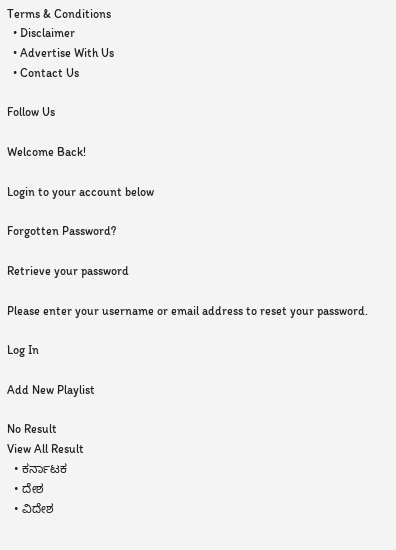Terms & Conditions
  • Disclaimer
  • Advertise With Us
  • Contact Us

Follow Us

Welcome Back!

Login to your account below

Forgotten Password?

Retrieve your password

Please enter your username or email address to reset your password.

Log In

Add New Playlist

No Result
View All Result
  • ಕರ್ನಾಟಕ
  • ದೇಶ
  • ವಿದೇಶ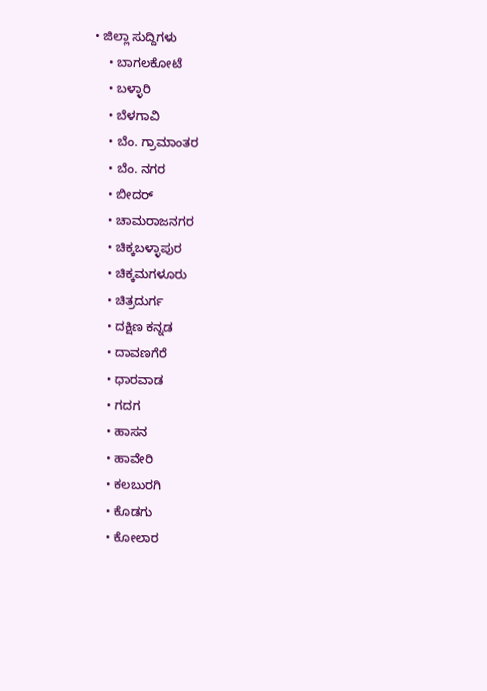• ಜಿಲ್ಲಾ ಸುದ್ದಿಗಳು
    • ಬಾಗಲಕೋಟೆ
    • ಬಳ್ಳಾರಿ
    • ಬೆಳಗಾವಿ
    • ಬೆಂ. ಗ್ರಾಮಾಂತರ
    • ಬೆಂ. ನಗರ
    • ಬೀದರ್
    • ಚಾಮರಾಜನಗರ
    • ಚಿಕ್ಕಬಳ್ಳಾಪುರ
    • ಚಿಕ್ಕಮಗಳೂರು
    • ಚಿತ್ರದುರ್ಗ
    • ದಕ್ಷಿಣ ಕನ್ನಡ
    • ದಾವಣಗೆರೆ
    • ಧಾರವಾಡ
    • ಗದಗ
    • ಹಾಸನ
    • ಹಾವೇರಿ
    • ಕಲಬುರಗಿ
    • ಕೊಡಗು
    • ಕೋಲಾರ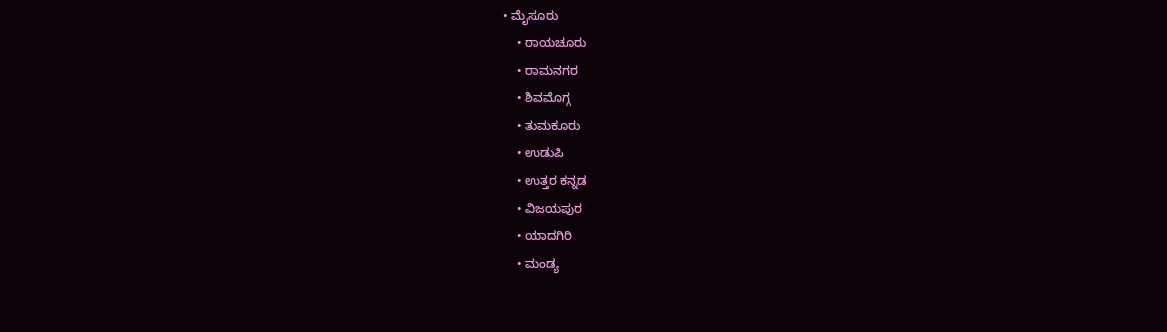• ಮೈಸೂರು
    • ರಾಯಚೂರು
    • ರಾಮನಗರ
    • ಶಿವಮೊಗ್ಗ
    • ತುಮಕೂರು
    • ಉಡುಪಿ
    • ಉತ್ತರ ಕನ್ನಡ
    • ವಿಜಯಪುರ
    • ಯಾದಗಿರಿ
    • ಮಂಡ್ಯ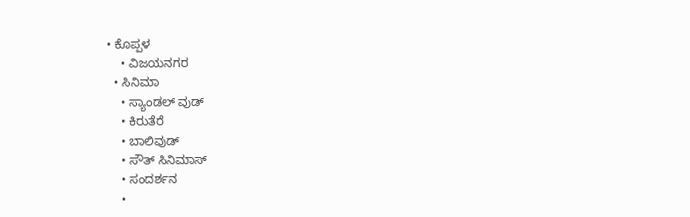• ಕೊಪ್ಪಳ
    • ವಿಜಯನಗರ
  • ಸಿನಿಮಾ
    • ಸ್ಯಾಂಡಲ್ ವುಡ್
    • ಕಿರುತೆರೆ
    • ಬಾಲಿವುಡ್
    • ಸೌತ್ ಸಿನಿಮಾಸ್
    • ಸಂದರ್ಶನ
    •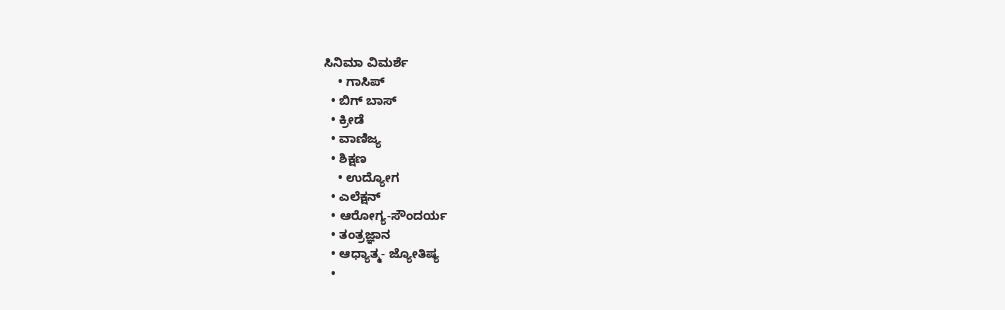ಸಿನಿಮಾ ವಿಮರ್ಶೆ
    • ಗಾಸಿಪ್
  • ಬಿಗ್ ಬಾಸ್
  • ಕ್ರೀಡೆ
  • ವಾಣಿಜ್ಯ
  • ಶಿಕ್ಷಣ
    • ಉದ್ಯೋಗ
  • ಎಲೆಕ್ಷನ್
  • ಆರೋಗ್ಯ-ಸೌಂದರ್ಯ
  • ತಂತ್ರಜ್ಞಾನ
  • ಆಧ್ಯಾತ್ಮ- ಜ್ಯೋತಿಷ್ಯ
  •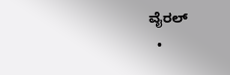ವೈರಲ್
  •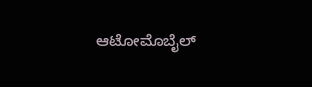ಆಟೋಮೊಬೈಲ್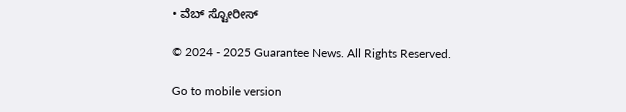• ವೆಬ್ ಸ್ಟೋರೀಸ್

© 2024 - 2025 Guarantee News. All Rights Reserved.

Go to mobile version